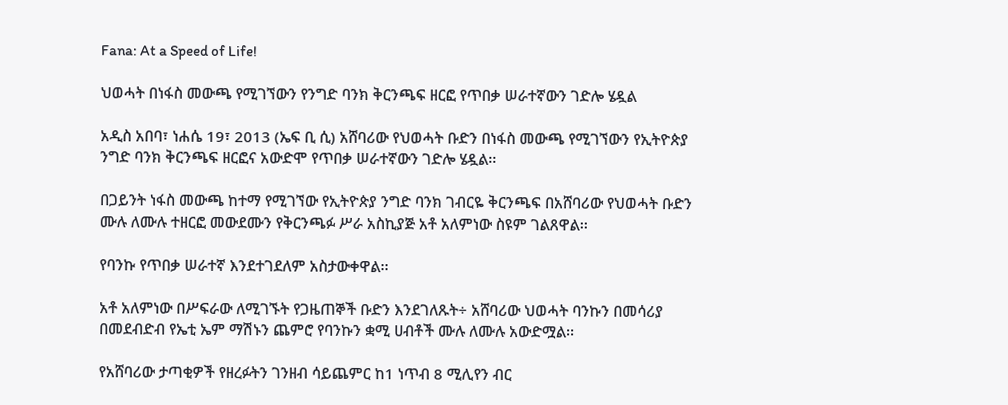Fana: At a Speed of Life!

ህወሓት በነፋስ መውጫ የሚገኘውን የንግድ ባንክ ቅርንጫፍ ዘርፎ የጥበቃ ሠራተኛውን ገድሎ ሄዷል

አዲስ አበባ፣ ነሐሴ 19፣ 2013 (ኤፍ ቢ ሲ) አሸባሪው የህወሓት ቡድን በነፋስ መውጫ የሚገኘውን የኢትዮጵያ ንግድ ባንክ ቅርንጫፍ ዘርፎና አውድሞ የጥበቃ ሠራተኛውን ገድሎ ሄዷል፡፡

በጋይንት ነፋስ መውጫ ከተማ የሚገኘው የኢትዮጵያ ንግድ ባንክ ገብርዬ ቅርንጫፍ በአሸባሪው የህወሓት ቡድን ሙሉ ለሙሉ ተዘርፎ መውደሙን የቅርንጫፉ ሥራ አስኪያጅ አቶ አለምነው ስዩም ገልጸዋል፡፡

የባንኩ የጥበቃ ሠራተኛ እንደተገደለም አስታውቀዋል፡፡

አቶ አለምነው በሥፍራው ለሚገኙት የጋዜጠኞች ቡድን እንደገለጹት÷ አሸባሪው ህወሓት ባንኩን በመሳሪያ በመደብድብ የኤቲ ኤም ማሽኑን ጨምሮ የባንኩን ቋሚ ሀብቶች ሙሉ ለሙሉ አውድሟል፡፡

የአሸባሪው ታጣቂዎች የዘረፉትን ገንዘብ ሳይጨምር ከ1 ነጥብ 8 ሚሊየን ብር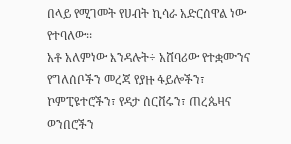በላይ የሚገመት የሀብት ኪሳራ አድርሰዋል ነው የተባለው፡፡
አቶ አለምነው እንዳሉት÷ አሸባሪው የተቋሙንና የግለሰቦችን መረጃ የያዙ ፋይሎችን፣ ኮምፒዩተሮችን፣ የዳታ ሰርቨሩን፣ ጠረጴዛና ወንበሮችን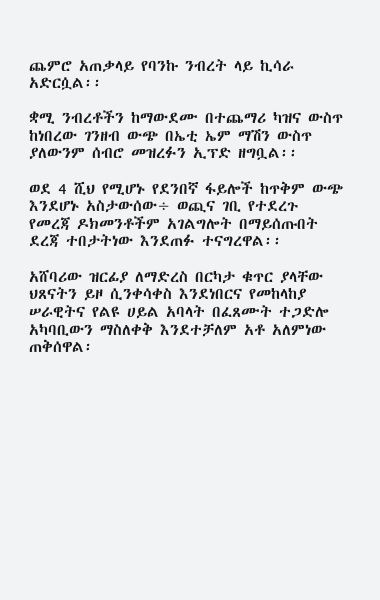ጨምሮ አጠቃላይ የባንኩ ንብረት ላይ ኪሳራ አድርሷል፡፡

ቋሚ ንብረቶችን ከማውደሙ በተጨማሪ ካዝና ውስጥ ከነበረው ገንዘብ ውጭ በኤቲ ኤም ማሽን ውስጥ ያለውንም ሰብሮ መዝረፉን ኢፕድ ዘግቧል፡፡

ወደ 4 ሺህ የሚሆኑ የደንበኛ ፋይሎች ከጥቅም ውጭ እንደሆኑ አስታውሰው÷ ወጪና ገቢ የተደረጉ የመረጃ ዶክመንቶችም አገልግሎት በማይሰጡበት ደረጃ ተበታትነው እንደጠፉ ተናግረዋል፡፡

አሸባሪው ዝርፊያ ለማድረስ በርካታ ቁጥር ያላቸው ህጸናትን ይዞ ሲንቀሳቀስ እንደነበርና የመከላከያ ሠራዊትና የልዩ ሀይል አባላት በፈጸሙት ተጋድሎ አካባቢውን ማስለቀቅ እንደተቻለም አቶ አለምነው ጠቅሰዋል፡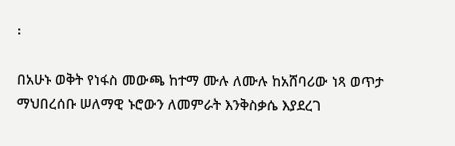፡

በአሁኑ ወቅት የነፋስ መውጫ ከተማ ሙሉ ለሙሉ ከአሸባሪው ነጻ ወጥታ ማህበረሰቡ ሠለማዊ ኑሮውን ለመምራት እንቅስቃሴ እያደረገ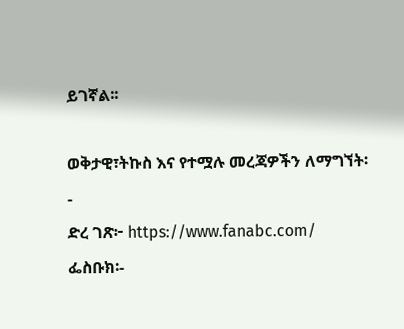ይገኛል፡፡

ወቅታዊ፣ትኩስ እና የተሟሉ መረጃዎችን ለማግኘት፡-
ድረ ገጽ፦ https://www.fanabc.com/
ፌስቡክ፡-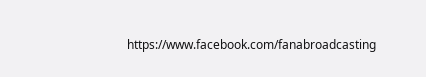https://www.facebook.com/fanabroadcasting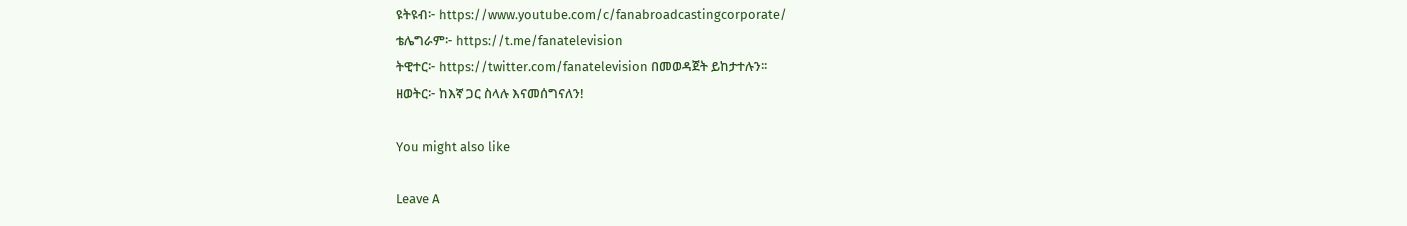ዩትዩብ፦ https://www.youtube.com/c/fanabroadcastingcorporate/
ቴሌግራም፦ https://t.me/fanatelevision
ትዊተር፦ https://twitter.com/fanatelevision በመወዳጀት ይከታተሉን፡፡
ዘወትር፦ ከእኛ ጋር ስላሉ እናመሰግናለን!

You might also like

Leave A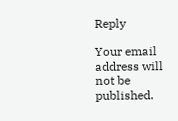Reply

Your email address will not be published.